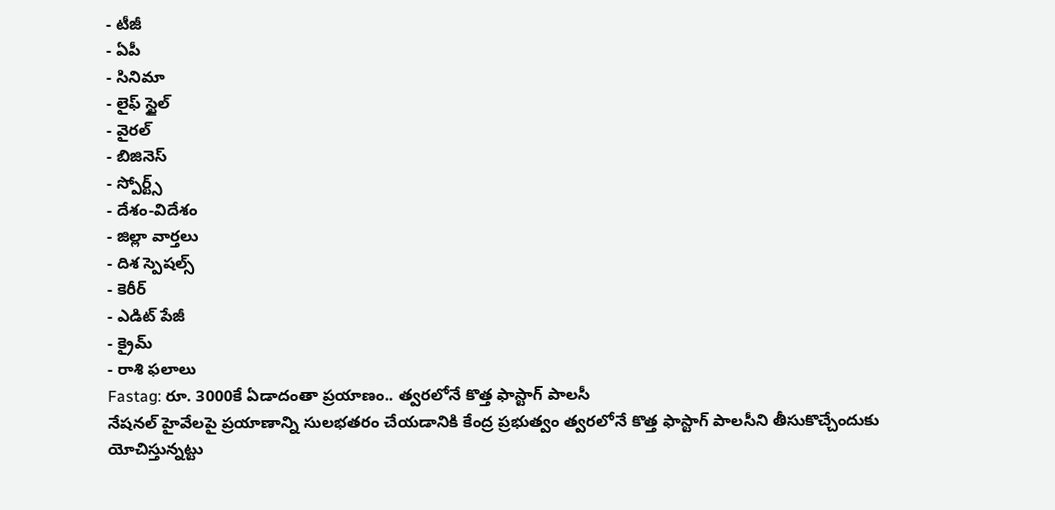- టీజీ
- ఏపీ
- సినిమా
- లైఫ్ స్టైల్
- వైరల్
- బిజినెస్
- స్పోర్ట్స్
- దేశం-విదేశం
- జిల్లా వార్తలు
- దిశ స్పెషల్స్
- కెరీర్
- ఎడిట్ పేజీ
- క్రైమ్
- రాశి ఫలాలు
Fastag: రూ. 3000కే ఏడాదంతా ప్రయాణం.. త్వరలోనే కొత్త ఫాస్టాగ్ పాలసీ
నేషనల్ హైవేలపై ప్రయాణాన్ని సులభతరం చేయడానికి కేంద్ర ప్రభుత్వం త్వరలోనే కొత్త ఫాస్టాగ్ పాలసీని తీసుకొచ్చేందుకు యోచిస్తున్నట్టు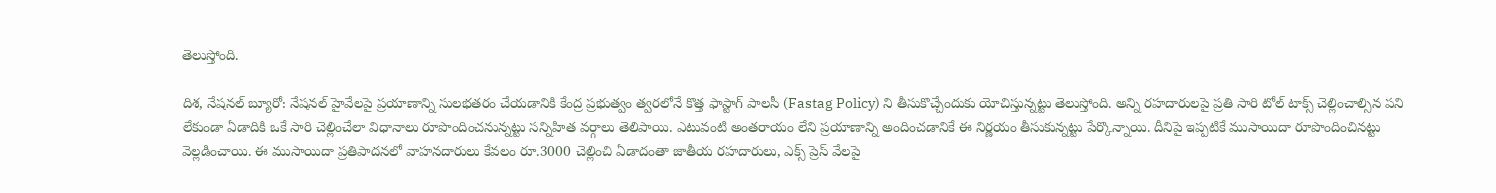తెలుస్తోంది.

దిశ, నేషనల్ బ్యూరో: నేషనల్ హైవేలపై ప్రయాణాన్ని సులభతరం చేయడానికి కేంద్ర ప్రభుత్వం త్వరలోనే కొత్త ఫాస్టాగ్ పాలసీ (Fastag Policy) ని తీసుకొచ్చేందుకు యోచిస్తున్నట్టు తెలుస్తోంది. అన్ని రహదారులపై ప్రతి సారి టోల్ టాక్స్ చెల్లించాల్సిన పని లేకుండా ఏడాదికి ఒకే సారి చెల్లించేలా విధానాలు రూపొందించనున్నట్టు సన్నిహిత వర్గాలు తెలిపాయి. ఎటువంటి అంతరాయం లేని ప్రయాణాన్ని అందించడానికే ఈ నిర్ణయం తీసుకున్నట్టు పేర్కొన్నాయి. దీనిపై ఇప్పటికే ముసాయిదా రూపొందించినట్టు వెల్లడించాయి. ఈ ముసాయిదా ప్రతిపాదనలో వాహనదారులు కేవలం రూ.3000 చెల్లించి ఏడాదంతా జాతీయ రహదారులు, ఎక్స్ ప్రెస్ వేలపై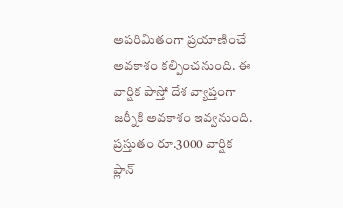అపరిమితంగా ప్రయాణించే అవకాశం కల్పించనుంది. ఈ వార్షిక పాస్తో దేశ వ్యాప్తంగా జర్నీకి అవకాశం ఇవ్వనుంది. ప్రస్తుతం రూ.3000 వార్షిక ప్లాన్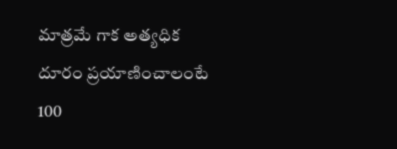మాత్రమే గాక అత్యధిక దూరం ప్రయాణించాలంటే 100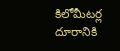కిలోమీటర్ల దూరానికి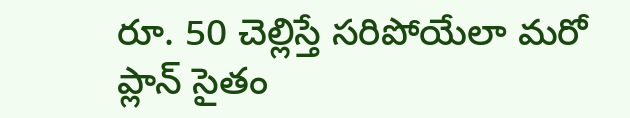రూ. 50 చెల్లిస్తే సరిపోయేలా మరో ప్లాన్ సైతం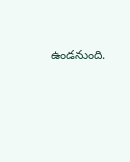ఉండనుంది.